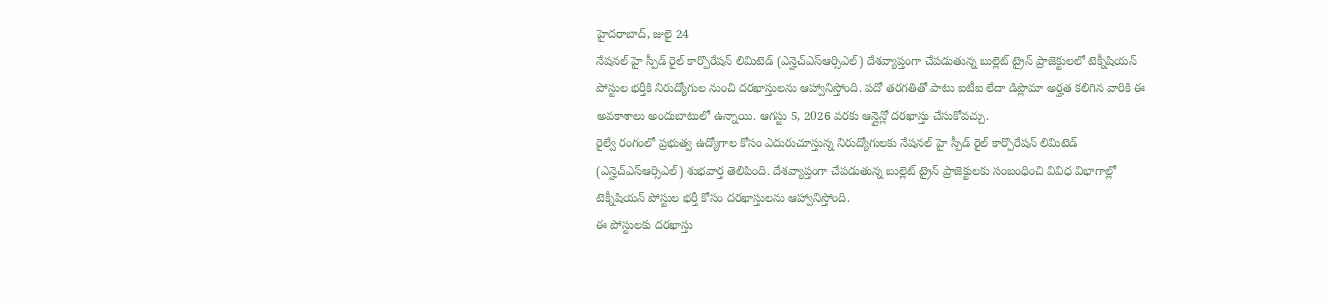హైదరాబాద్, జులై 24
నేషనల్ హై స్పీడ్ రైల్ కార్పొరేషన్ లిమిటెడ్ (ఎన్హెచ్ఎస్ఆర్సిఎల్) దేశవ్యాప్తంగా చేపడుతున్న బుల్లెట్ ట్రైన్ ప్రాజెక్టులలో టెక్నీషియన్ పోస్టుల భర్తీకి నిరుద్యోగుల నుంచి దరఖాస్తులను ఆహ్వానిస్తోంది. పదో తరగతితో పాటు ఐటీఐ లేదా డిప్లొమా అర్హత కలిగిన వారికి ఈ అవకాశాలు అందుబాటులో ఉన్నాయి. ఆగస్టు 5, 2026 వరకు ఆన్లైన్లో దరఖాస్తు చేసుకోవచ్చు.
రైల్వే రంగంలో ప్రభుత్వ ఉద్యోగాల కోసం ఎదురుచూస్తున్న నిరుద్యోగులకు నేషనల్ హై స్పీడ్ రైల్ కార్పొరేషన్ లిమిటెడ్ (ఎన్హెచ్ఎస్ఆర్సిఎల్) శుభవార్త తెలిపింది. దేశవ్యాప్తంగా చేపడుతున్న బుల్లెట్ ట్రైన్ ప్రాజెక్టులకు సంబంధించి వివిధ విభాగాల్లో టెక్నీషియన్ పోస్టుల భర్తీ కోసం దరఖాస్తులను ఆహ్వానిస్తోంది.
ఈ పోస్టులకు దరఖాస్తు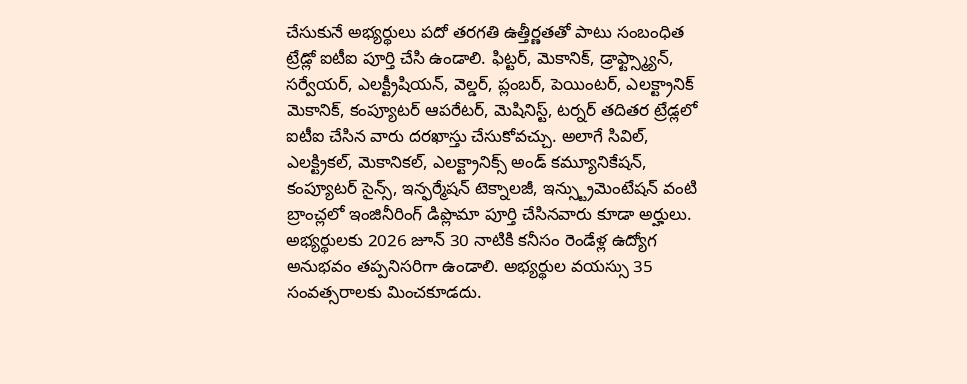చేసుకునే అభ్యర్థులు పదో తరగతి ఉత్తీర్ణతతో పాటు సంబంధిత ట్రేడ్లో ఐటీఐ పూర్తి చేసి ఉండాలి. ఫిట్టర్, మెకానిక్, డ్రాఫ్ట్స్మ్యాన్, సర్వేయర్, ఎలక్ట్రీషియన్, వెల్డర్, ప్లంబర్, పెయింటర్, ఎలక్ట్రానిక్ మెకానిక్, కంప్యూటర్ ఆపరేటర్, మెషినిస్ట్, టర్నర్ తదితర ట్రేడ్లలో ఐటీఐ చేసిన వారు దరఖాస్తు చేసుకోవచ్చు. అలాగే సివిల్, ఎలక్ట్రికల్, మెకానికల్, ఎలక్ట్రానిక్స్ అండ్ కమ్యూనికేషన్, కంప్యూటర్ సైన్స్, ఇన్ఫర్మేషన్ టెక్నాలజీ, ఇన్స్ట్రుమెంటేషన్ వంటి బ్రాంచ్లలో ఇంజినీరింగ్ డిప్లొమా పూర్తి చేసినవారు కూడా అర్హులు.
అభ్యర్థులకు 2026 జూన్ 30 నాటికి కనీసం రెండేళ్ల ఉద్యోగ అనుభవం తప్పనిసరిగా ఉండాలి. అభ్యర్థుల వయస్సు 35 సంవత్సరాలకు మించకూడదు.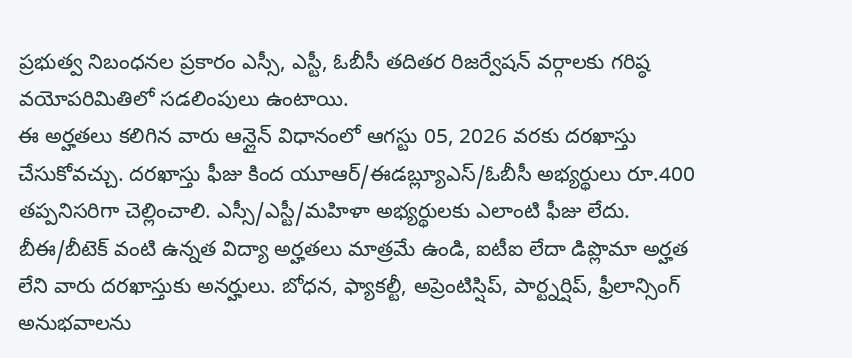ప్రభుత్వ నిబంధనల ప్రకారం ఎస్సీ, ఎస్టీ, ఓబీసీ తదితర రిజర్వేషన్ వర్గాలకు గరిష్ఠ వయోపరిమితిలో సడలింపులు ఉంటాయి.
ఈ అర్హతలు కలిగిన వారు ఆన్లైన్ విధానంలో ఆగస్టు 05, 2026 వరకు దరఖాస్తు చేసుకోవచ్చు. దరఖాస్తు ఫీజు కింద యూఆర్/ఈడబ్ల్యూఎస్/ఓబీసీ అభ్యర్థులు రూ.400 తప్పనిసరిగా చెల్లించాలి. ఎస్సీ/ఎస్టీ/మహిళా అభ్యర్థులకు ఎలాంటి ఫీజు లేదు.
బీఈ/బీటెక్ వంటి ఉన్నత విద్యా అర్హతలు మాత్రమే ఉండి, ఐటీఐ లేదా డిప్లొమా అర్హత లేని వారు దరఖాస్తుకు అనర్హులు. బోధన, ఫ్యాకల్టీ, అప్రెంటిస్షిప్, పార్ట్నర్షిప్, ఫ్రీలాన్సింగ్ అనుభవాలను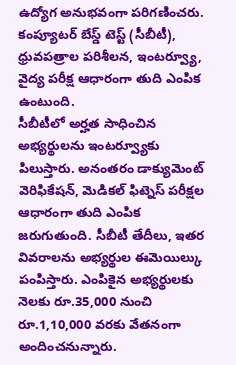ఉద్యోగ అనుభవంగా పరిగణించరు. కంప్యూటర్ బేస్డ్ టెస్ట్ (సీబీటీ), ధ్రువపత్రాల పరిశీలన, ఇంటర్వ్యూ, వైద్య పరీక్ష ఆధారంగా తుది ఎంపిక ఉంటుంది.
సీబీటీలో అర్హత సాధించిన అభ్యర్థులను ఇంటర్వ్యూకు పిలుస్తారు. అనంతరం డాక్యుమెంట్ వెరిఫికేషన్, మెడికల్ ఫిట్నెస్ పరీక్షల ఆధారంగా తుది ఎంపిక జరుగుతుంది. సీబీటీ తేదీలు, ఇతర వివరాలను అభ్యర్థుల ఈమెయిల్కు పంపిస్తారు. ఎంపికైన అభ్యర్థులకు నెలకు రూ.35,000 నుంచి రూ.1,10,000 వరకు వేతనంగా అందించనున్నారు.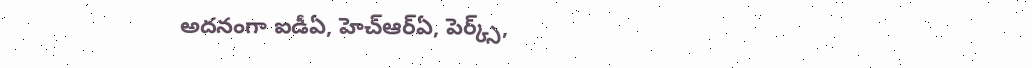అదనంగా ఐడీఏ, హెచ్ఆర్ఏ, పెర్క్స్,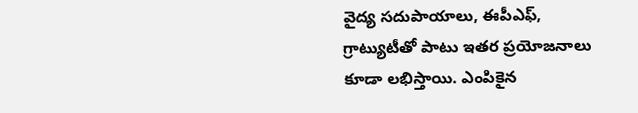వైద్య సదుపాయాలు, ఈపీఎఫ్, గ్రాట్యుటీతో పాటు ఇతర ప్రయోజనాలు కూడా లభిస్తాయి. ఎంపికైన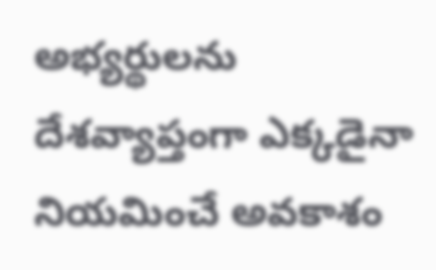అభ్యర్థులను దేశవ్యాప్తంగా ఎక్కడైనా నియమించే అవకాశం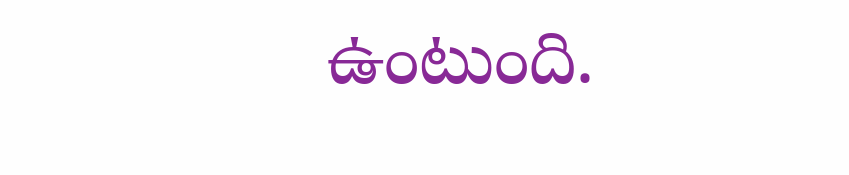ఉంటుంది.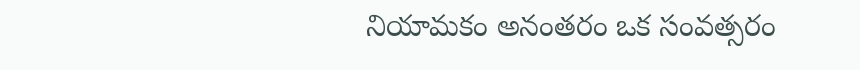నియామకం అనంతరం ఒక సంవత్సరం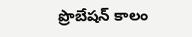ప్రొబేషన్ కాలం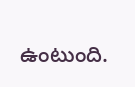ఉంటుంది.